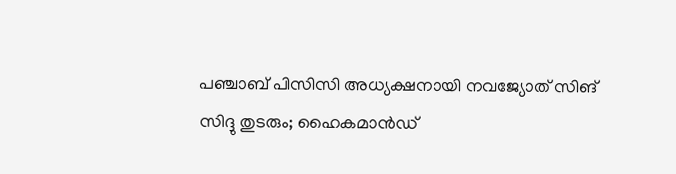പഞ്ചാബ് പിസിസി അധ്യക്ഷനായി നവജ്യോത് സിങ് സിദ്ദു തുടരും; ഹൈകമാന്‍ഡ്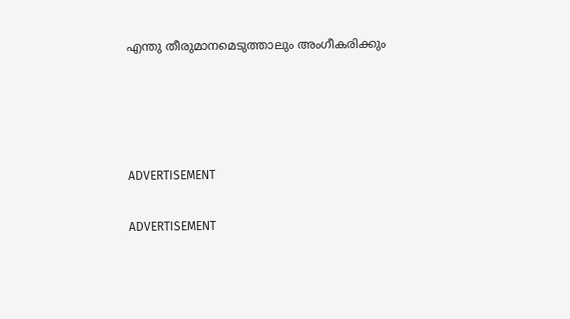എന്തു തീരുമാനമെടുത്താലും അംഗീകരിക്കും




ADVERTISEMENT

ADVERTISEMENT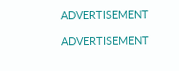ADVERTISEMENT

ADVERTISEMENT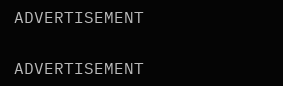ADVERTISEMENT

ADVERTISEMENT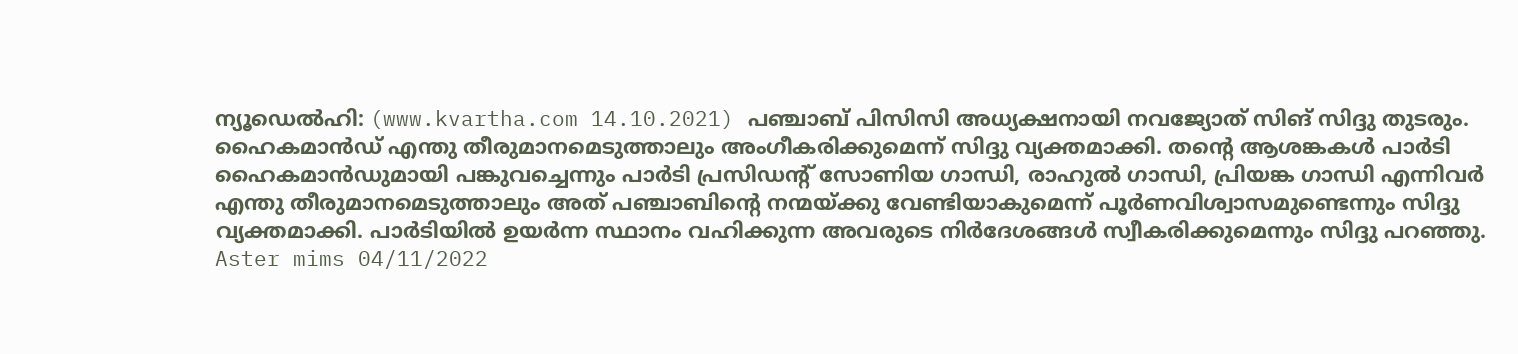ന്യൂഡെല്‍ഹി: (www.kvartha.com 14.10.2021) പഞ്ചാബ് പിസിസി അധ്യക്ഷനായി നവജ്യോത് സിങ് സിദ്ദു തുടരും. ഹൈകമാന്‍ഡ് എന്തു തീരുമാനമെടുത്താലും അംഗീകരിക്കുമെന്ന് സിദ്ദു വ്യക്തമാക്കി. തന്റെ ആശങ്കകള്‍ പാര്‍ടി ഹൈകമാന്‍ഡുമായി പങ്കുവച്ചെന്നും പാര്‍ടി പ്രസിഡന്റ് സോണിയ ഗാന്ധി, രാഹുല്‍ ഗാന്ധി, പ്രിയങ്ക ഗാന്ധി എന്നിവര്‍ എന്തു തീരുമാനമെടുത്താലും അത് പഞ്ചാബിന്റെ നന്മയ്ക്കു വേണ്ടിയാകുമെന്ന് പൂര്‍ണവിശ്വാസമുണ്ടെന്നും സിദ്ദു വ്യക്തമാക്കി. പാര്‍ടിയില്‍ ഉയര്‍ന്ന സ്ഥാനം വഹിക്കുന്ന അവരുടെ നിര്‍ദേശങ്ങള്‍ സ്വീകരിക്കുമെന്നും സിദ്ദു പറഞ്ഞു.
Aster mims 04/11/2022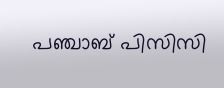പഞ്ചാബ് പിസിസി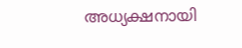അധ്യക്ഷനായി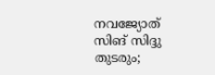നവജ്യോത് സിങ് സിദ്ദു തുടരും;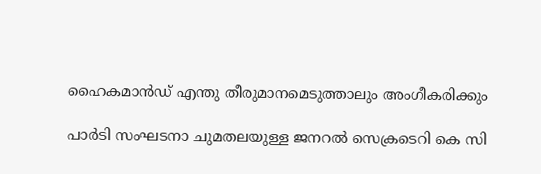ഹൈകമാന്‍ഡ് എന്തു തീരുമാനമെടുത്താലും അംഗീകരിക്കും

പാര്‍ടി സംഘടനാ ചുമതലയുള്ള ജനറല്‍ സെക്രടെറി കെ സി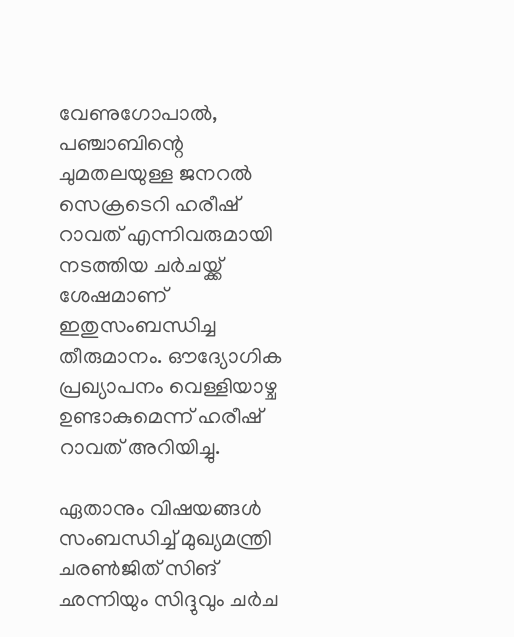വേണുഗോപാല്‍, പഞ്ചാബിന്റെ ചുമതലയുള്ള ജനറല്‍ സെക്രടെറി ഹരീഷ് റാവത് എന്നിവരുമായി നടത്തിയ ചര്‍ചയ്ക്ക് ശേഷമാണ് ഇതുസംബന്ധിച്ച തീരുമാനം. ഔദ്യോഗിക പ്രഖ്യാപനം വെള്ളിയാഴ്ച ഉണ്ടാകുമെന്ന് ഹരീഷ് റാവത് അറിയിച്ചു.

ഏതാനും വിഷയങ്ങള്‍ സംബന്ധിച്ച് മുഖ്യമന്ത്രി ചരണ്‍ജിത് സിങ് ഛന്നിയും സിദ്ദുവും ചര്‍ച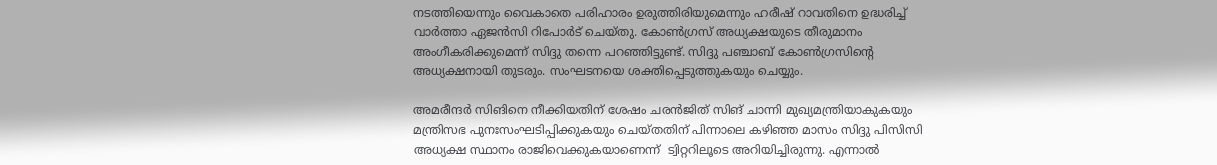നടത്തിയെന്നും വൈകാതെ പരിഹാരം ഉരുത്തിരിയുമെന്നും ഹരീഷ് റാവതിനെ ഉദ്ധരിച്ച് വാര്‍ത്താ ഏജന്‍സി റിപോര്‍ട് ചെയ്തു. കോണ്‍ഗ്രസ് അധ്യക്ഷയുടെ തീരുമാനം അംഗീകരിക്കുമെന്ന് സിദ്ദു തന്നെ പറഞ്ഞിട്ടുണ്ട്. സിദ്ദു പഞ്ചാബ് കോണ്‍ഗ്രസിന്റെ അധ്യക്ഷനായി തുടരും. സംഘടനയെ ശക്തിപ്പെടുത്തുകയും ചെയ്യും.

അമരീന്ദര്‍ സിങിനെ നീക്കിയതിന് ശേഷം ചരന്‍ജിത് സിങ് ചാന്നി മുഖ്യമന്ത്രിയാകുകയും മന്ത്രിസഭ പുനഃസംഘടിപ്പിക്കുകയും ചെയ്തതിന് പിന്നാലെ കഴിഞ്ഞ മാസം സിദ്ദു പിസിസി അധ്യക്ഷ സ്ഥാനം രാജിവെക്കുകയാണെന്ന്  ട്വിറ്ററിലൂടെ അറിയിച്ചിരുന്നു. എന്നാല്‍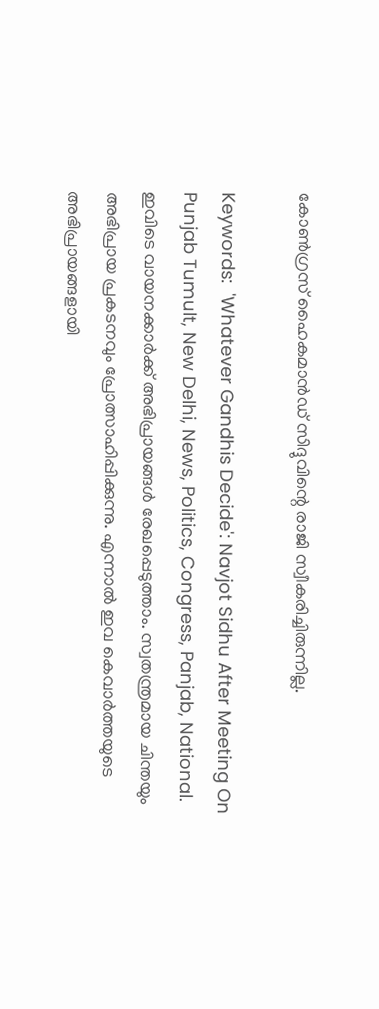കോണ്‍ഗ്രസ് ഹൈകമാന്‍ഡ് സിദ്ദുവിന്റെ രാജി സ്വീകരിച്ചിരുന്നില്ല.

Keywords:  'Whatever Gandhis Decide': Navjot Sidhu After Meeting On Punjab Tumult, New Delhi, News, Politics, Congress, Panjab, National.
ഇവിടെ വായനക്കാർക്ക് അഭിപ്രായങ്ങൾ രേഖപ്പെടുത്താം. സ്വതന്ത്രമായ ചിന്തയും അഭിപ്രായ പ്രകടനവും പ്രോത്സാഹിപ്പിക്കുന്നു. എന്നാൽ ഇവ കെവാർത്തയുടെ അഭിപ്രായങ്ങളായി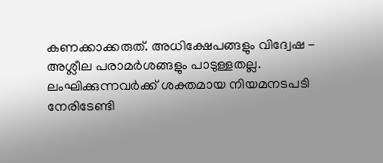കണക്കാക്കരുത്. അധിക്ഷേപങ്ങളും വിദ്വേഷ - അശ്ലീല പരാമർശങ്ങളും പാടുള്ളതല്ല. ലംഘിക്കുന്നവർക്ക് ശക്തമായ നിയമനടപടി നേരിടേണ്ടി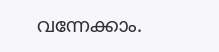വന്നേക്കാം.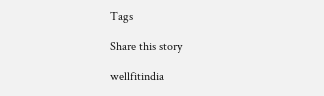Tags

Share this story

wellfitindia